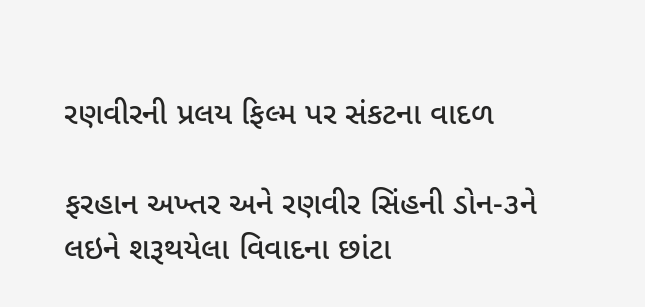રણવીરની પ્રલય ફિલ્મ પર સંકટના વાદળ

ફરહાન અખ્તર અને રણવીર સિંહની ડોન-૩ને લઇને શરૂથયેલા વિવાદના છાંટા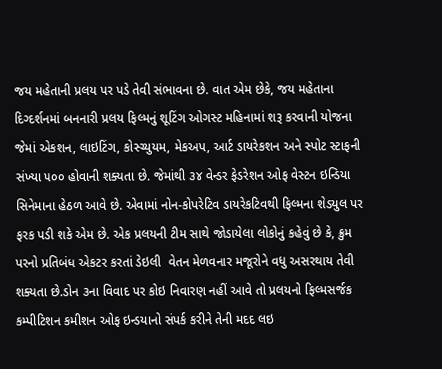જય મહેતાની પ્રલય પર પડે તેવી સંભાવના છે. વાત એમ છેકે, જય મહેતાના દિગ્દર્શનમાં બનનારી પ્રલય ફિલ્મનું શૂટિંગ ઓગસ્ટ મહિનામાં શરૂ કરવાની યોજના જેમાં એકશન, લાઇટિંગ, કોસ્ચ્યુયમ, મેકઅપ, આર્ટ ડાયરેકશન અને સ્પોટ સ્ટાફની સંખ્યા ૫૦૦ હોવાની શક્યતા છે. જેમાંથી ૩૪ વેન્ડર ફેડરેશન ઓફ વેસ્ટન ઇન્ડિયા સિનેમાના હેઠળ આવે છે. એવામાં નોન-કોપરેટિવ ડાયરેકટિવથી ફિલ્મના શેડયુલ પર ફરક પડી શકે એમ છે. એક પ્રલયની ટીમ સાથે જોડાયેલા લોકોનું કહેવું છે કે, ક્રુમ પરનો પ્રતિબંધ એકટર કરતાં ડેઇલી  વેતન મેળવનાર મજૂરોને વધુ અસરથાય તેવી શક્યતા છે.ડોન ૩ના વિવાદ પર કોઇ નિવારણ નહીં આવે તો પ્રલયનો ફિલ્મસર્જક કમ્પીટિશન કમીશન ઓફ ઇન્ડયાનો સંપર્ક કરીને તેની મદદ લઇ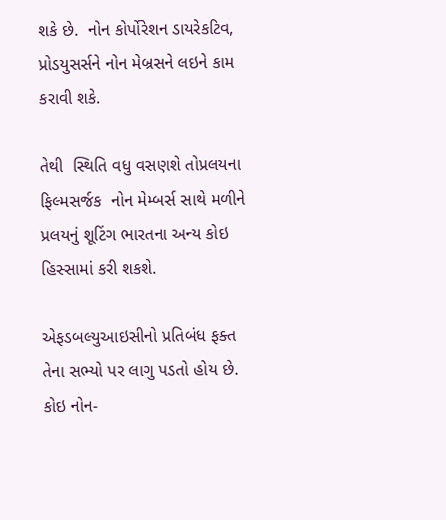શકે છે.  નોન કોર્પોરેશન ડાયરેકટિવ, પ્રોડયુસર્સને નોન મેબ્રસને લઇને કામ કરાવી શકે.

તેથી  સ્થિતિ વધુ વસણશે તોપ્રલયના ફિલ્મસર્જક  નોન મેમ્બર્સ સાથે મળીને પ્રલયનું શૂટિંગ ભારતના અન્ય કોઇ હિસ્સામાં કરી શકશે.

એફડબલ્યુઆઇસીનો પ્રતિબંધ ફક્ત તેના સભ્યો પર લાગુ પડતો હોય છે. કોઇ નોન-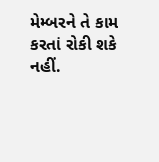મેમ્બરને તે કામ કરતાં રોકી શકે નહીં.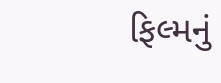ફિલ્મનું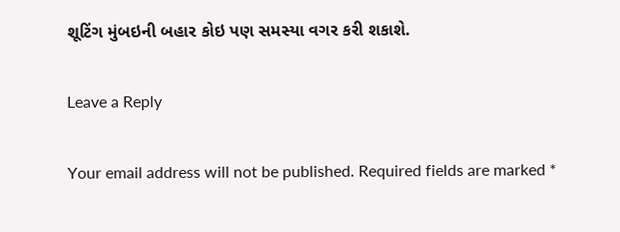શૂટિંગ મુંબઇની બહાર કોઇ પણ સમસ્યા વગર કરી શકાશે.

Leave a Reply

Your email address will not be published. Required fields are marked *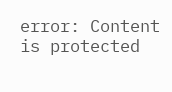error: Content is protected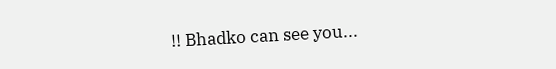!! Bhadko can see you...